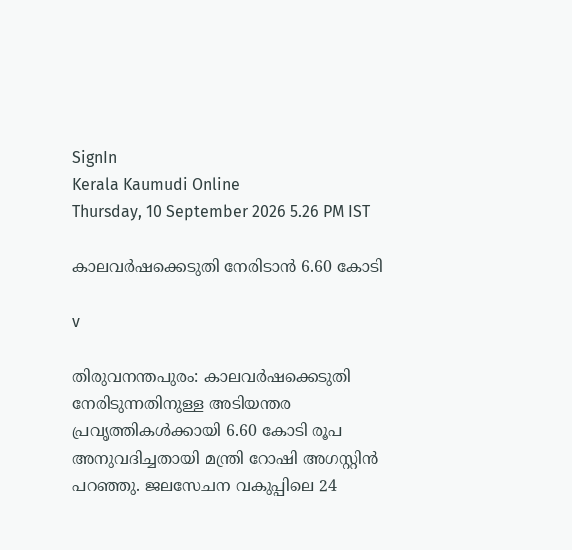SignIn
Kerala Kaumudi Online
Thursday, 10 September 2026 5.26 PM IST

കാലവർഷക്കെടുതി നേരിടാൻ 6.60 കോടി

v

തിരുവനന്തപുരം: കാലവർഷക്കെടുതി നേരിടുന്നതിനുള്ള അടിയന്തര പ്രവൃത്തികൾക്കായി 6.60 കോടി രൂപ അനുവദിച്ചതായി മന്ത്രി റോഷി അഗസ്റ്റിൻ പറഞ്ഞു. ജലസേചന വകുപ്പിലെ 24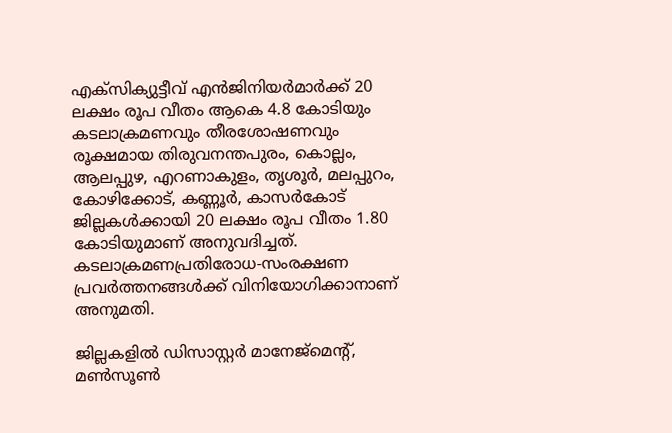എക്‌സിക്യുട്ടീവ് എൻജിനിയർമാർക്ക് 20 ലക്ഷം രൂപ വീതം ആകെ 4.8 കോടിയും കടലാക്രമണവും തീരശോഷണവും രൂക്ഷമായ തിരുവനന്തപുരം, കൊല്ലം, ആലപ്പുഴ, എറണാകുളം, തൃശൂർ, മലപ്പുറം, കോഴിക്കോട്, കണ്ണൂർ, കാസർകോട് ജില്ലകൾക്കായി 20 ലക്ഷം രൂപ വീതം 1.80 കോടിയുമാണ് അനുവദിച്ചത്. കടലാക്രമണപ്രതിരോധ-സംരക്ഷണ പ്രവർത്തനങ്ങൾക്ക് വിനിയോഗിക്കാനാണ് അനുമതി.

ജില്ലകളിൽ ഡിസാസ്റ്റർ മാനേജ്‌മെന്റ്, മൺസൂൺ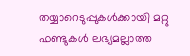തയ്യാറെടുപ്പുകൾക്കായി മറ്റു ഫണ്ടുകൾ ലഭ്യമല്ലാത്ത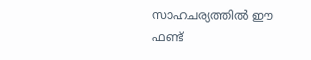സാഹചര്യത്തിൽ ഈ ഫണ്ട്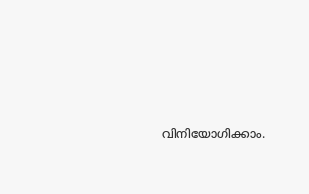വിനിയോഗിക്കാം.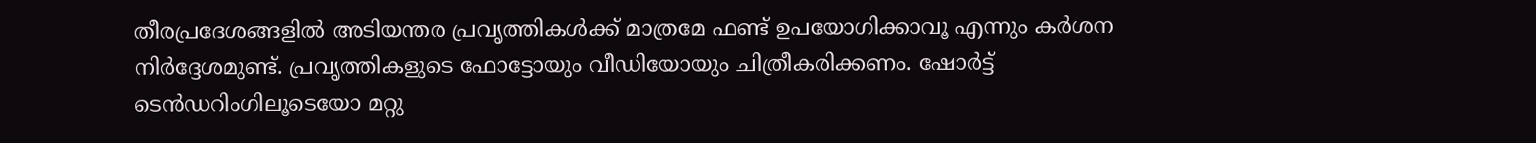തീരപ്രദേശങ്ങളിൽ അടിയന്തര പ്രവൃത്തികൾക്ക് മാത്രമേ ഫണ്ട് ഉപയോഗിക്കാവൂ എന്നും കർശന നിർദ്ദേശമുണ്ട്. പ്രവൃത്തികളുടെ ഫോട്ടോയും വീഡിയോയും ചിത്രീകരിക്കണം. ഷോർട്ട് ടെൻഡറിംഗിലൂടെയോ മറ്റു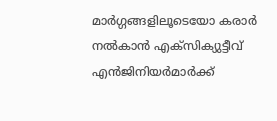മാർഗ്ഗങ്ങളിലൂടെയോ കരാർ നൽകാൻ എക്‌സിക്യുട്ടീവ് എൻജിനിയർമാർക്ക്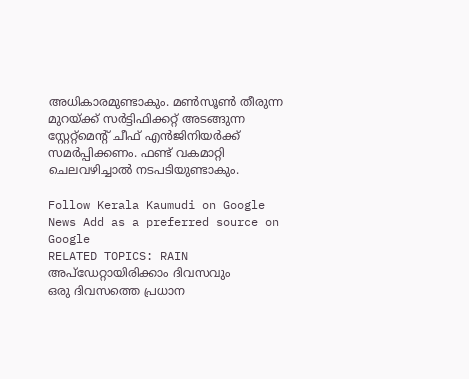അധികാരമുണ്ടാകും. മൺസൂൺ തീരുന്ന മുറയ്ക്ക് സർട്ടിഫിക്കറ്റ് അടങ്ങുന്ന സ്റ്റേറ്റ്‌മെന്റ് ചീഫ് എൻജിനിയർക്ക് സമർപ്പിക്കണം. ഫണ്ട് വകമാറ്റി ചെലവഴിച്ചാൽ നടപടിയുണ്ടാകും.

Follow Kerala Kaumudi on Google News Add as a preferred source on Google
RELATED TOPICS: RAIN
അപ്ഡേറ്റായിരിക്കാം ദിവസവും
ഒരു ദിവസത്തെ പ്രധാന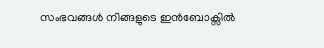സംഭവങ്ങൾ നിങ്ങളുടെ ഇൻബോക്സിൽ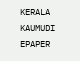KERALA KAUMUDI EPAPER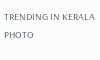TRENDING IN KERALA
PHOTO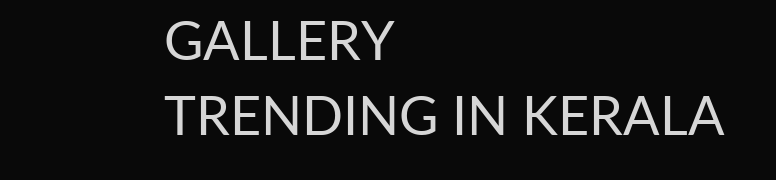GALLERY
TRENDING IN KERALA